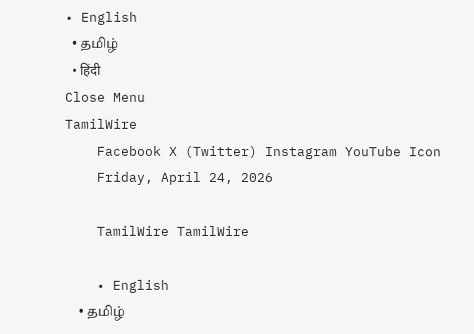• English
  • தமிழ்
  • हिंदी
Close Menu
TamilWire
    Facebook X (Twitter) Instagram YouTube Icon
    Friday, April 24, 2026

    TamilWire TamilWire

    • English
    • தமிழ்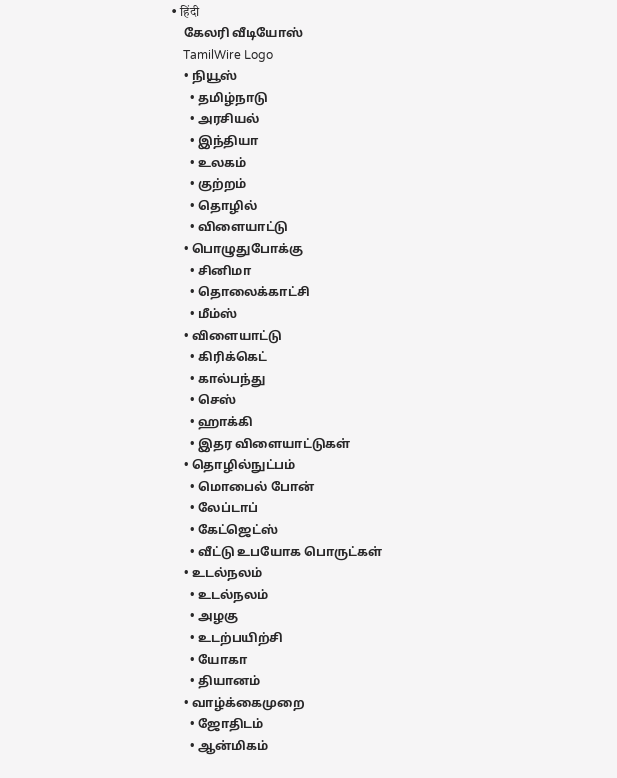• हिंदी
    கேலரி வீடியோஸ்
    TamilWire Logo
    • நியூஸ்
      • தமிழ்நாடு
      • அரசியல்
      • இந்தியா
      • உலகம்
      • குற்றம்
      • தொழில்
      • விளையாட்டு
    • பொழுதுபோக்கு
      • சினிமா
      • தொலைக்காட்சி
      • மீம்ஸ்
    • விளையாட்டு
      • கிரிக்கெட்
      • கால்பந்து
      • செஸ்
      • ஹாக்கி
      • இதர விளையாட்டுகள்
    • தொழில்நுட்பம்
      • மொபைல் போன்
      • லேப்டாப்
      • கேட்ஜெட்ஸ்
      • வீட்டு உபயோக பொருட்கள்
    • உடல்நலம்
      • உடல்நலம்
      • அழகு
      • உடற்பயிற்சி
      • யோகா
      • தியானம்
    • வாழ்க்கைமுறை
      • ஜோதிடம்
      • ஆன்மிகம்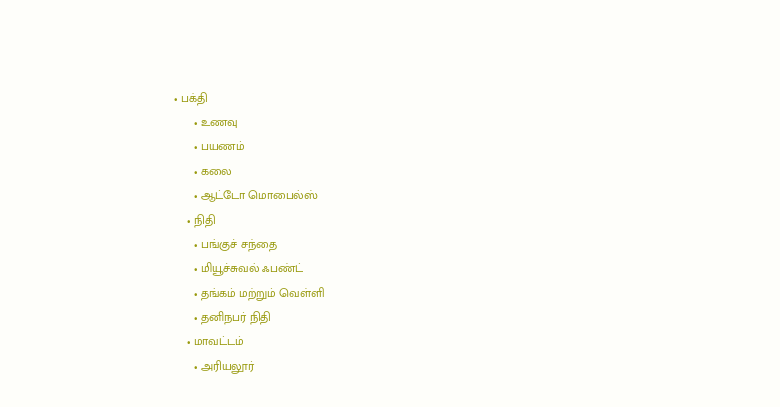• பக்தி
      • உணவு
      • பயணம்
      • கலை
      • ஆட்டோ மொபைல்ஸ்
    • நிதி
      • பங்குச் சந்தை
      • மியூச்சுவல் ஃபண்ட்
      • தங்கம் மற்றும் வெள்ளி
      • தனிநபர் நிதி
    • மாவட்டம்
      • அரியலூர்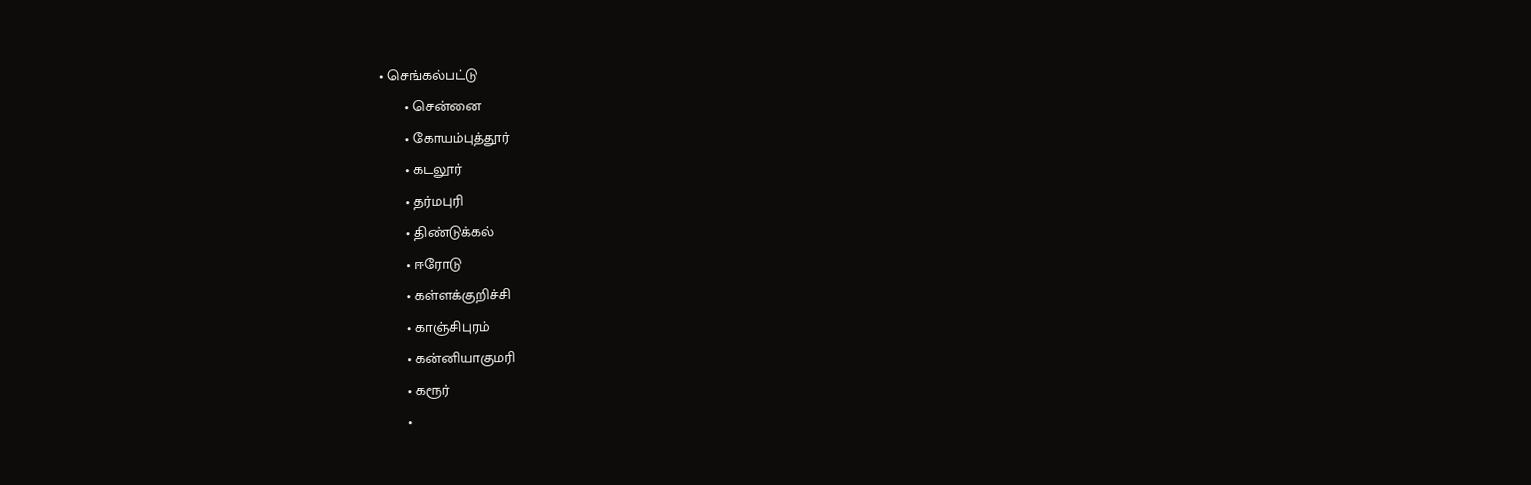• செங்கல்பட்டு
      • சென்னை
      • கோயம்புத்தூர்
      • கடலூர்
      • தர்மபுரி
      • திண்டுக்கல்
      • ஈரோடு
      • கள்ளக்குறிச்சி
      • காஞ்சிபுரம்
      • கன்னியாகுமரி
      • கரூர்
      •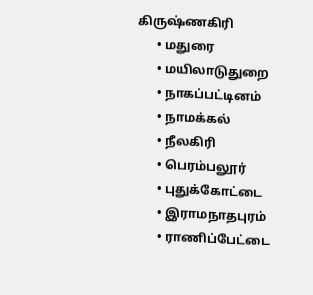கிருஷ்ணகிரி
      • மதுரை
      • மயிலாடுதுறை
      • நாகப்பட்டினம்
      • நாமக்கல்
      • நீலகிரி
      • பெரம்பலூர்
      • புதுக்கோட்டை
      • இராமநாதபுரம்
      • ராணிப்பேட்டை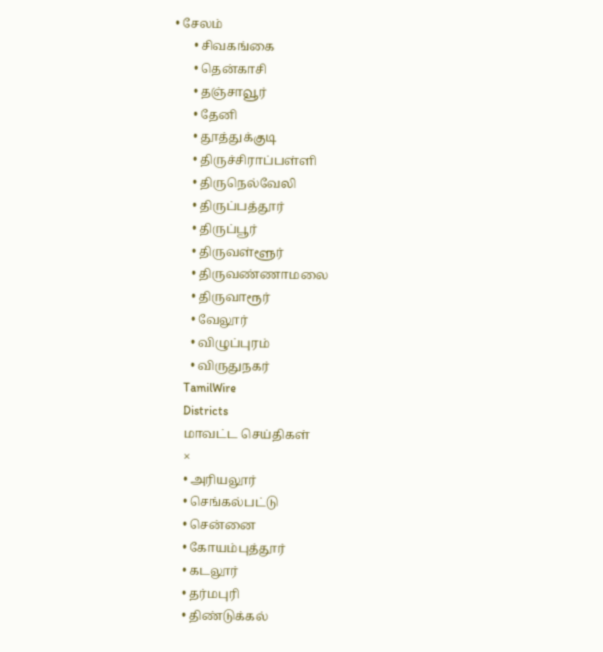• சேலம்
      • சிவகங்கை
      • தென்காசி
      • தஞ்சாவூர்
      • தேனி
      • தூத்துக்குடி
      • திருச்சிராப்பள்ளி
      • திருநெல்வேலி
      • திருப்பத்தூர்
      • திருப்பூர்
      • திருவள்ளூர்
      • திருவண்ணாமலை
      • திருவாரூர்
      • வேலூர்
      • விழுப்புரம்
      • விருதுநகர்
    TamilWire
    Districts
    மாவட்ட செய்திகள்
    ×
    • அரியலூர்
    • செங்கல்பட்டு
    • சென்னை
    • கோயம்புத்தூர்
    • கடலூர்
    • தர்மபுரி
    • திண்டுக்கல்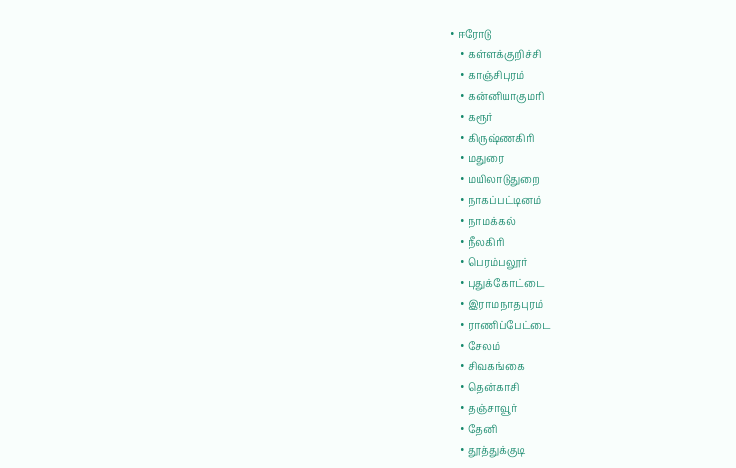• ஈரோடு
    • கள்ளக்குறிச்சி
    • காஞ்சிபுரம்
    • கன்னியாகுமரி
    • கரூர்
    • கிருஷ்ணகிரி
    • மதுரை
    • மயிலாடுதுறை
    • நாகப்பட்டினம்
    • நாமக்கல்
    • நீலகிரி
    • பெரம்பலூர்
    • புதுக்கோட்டை
    • இராமநாதபுரம்
    • ராணிப்பேட்டை
    • சேலம்
    • சிவகங்கை
    • தென்காசி
    • தஞ்சாவூர்
    • தேனி
    • தூத்துக்குடி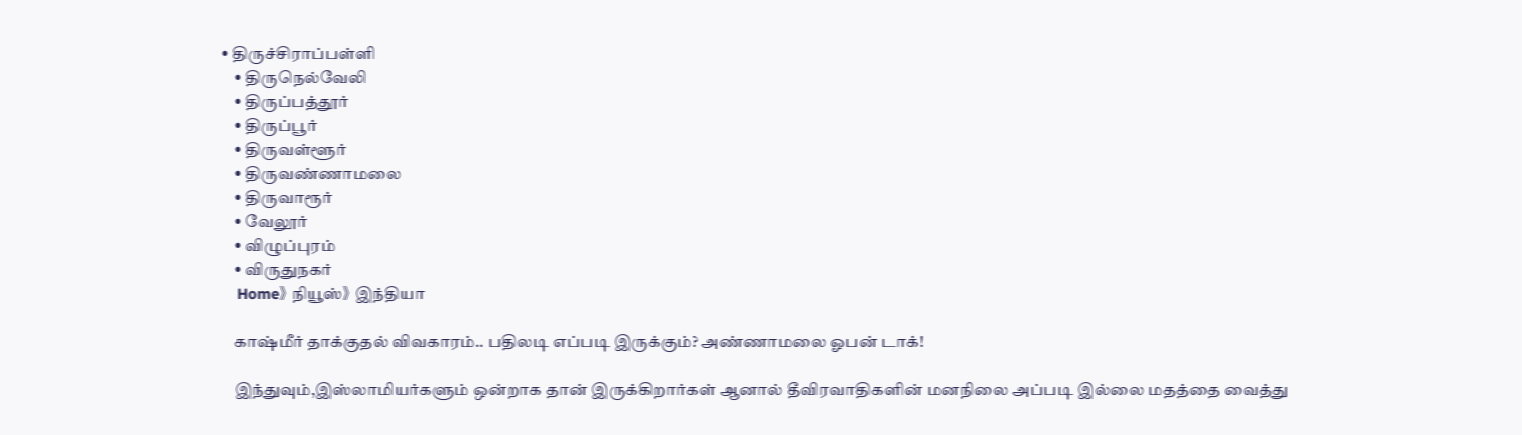• திருச்சிராப்பள்ளி
    • திருநெல்வேலி
    • திருப்பத்தூர்
    • திருப்பூர்
    • திருவள்ளூர்
    • திருவண்ணாமலை
    • திருவாரூர்
    • வேலூர்
    • விழுப்புரம்
    • விருதுநகர்
    Home》 நியூஸ்》 இந்தியா

    காஷ்மீர் தாக்குதல் விவகாரம்.. பதிலடி எப்படி இருக்கும்? அண்ணாமலை ஓபன் டாக்!

    இந்துவும்,இஸ்லாமியர்களும் ஒன்றாக தான் இருக்கிறார்கள் ஆனால் தீவிரவாதிகளின் மனநிலை அப்படி இல்லை மதத்தை வைத்து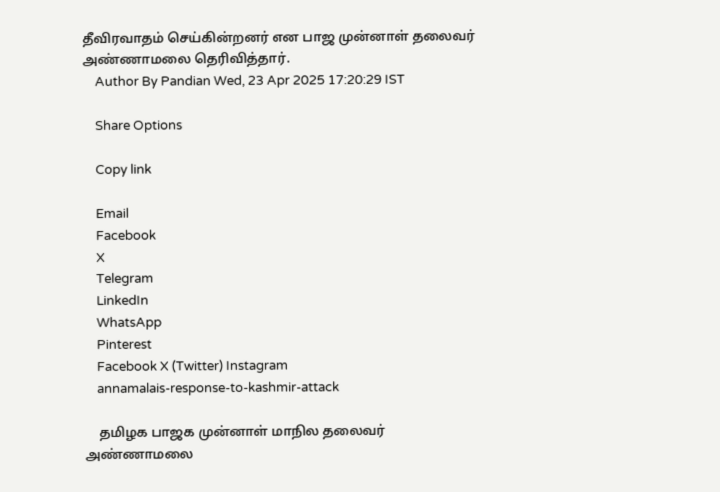தீவிரவாதம் செய்கின்றனர் என பாஜ முன்னாள் தலைவர் அண்ணாமலை தெரிவித்தார்.
    Author By Pandian Wed, 23 Apr 2025 17:20:29 IST

    Share Options

    Copy link

    Email
    Facebook
    X
    Telegram
    LinkedIn
    WhatsApp
    Pinterest
    Facebook X (Twitter) Instagram
    annamalais-response-to-kashmir-attack

    தமிழக பாஜக முன்னாள் மாநில தலைவர் அண்ணாமலை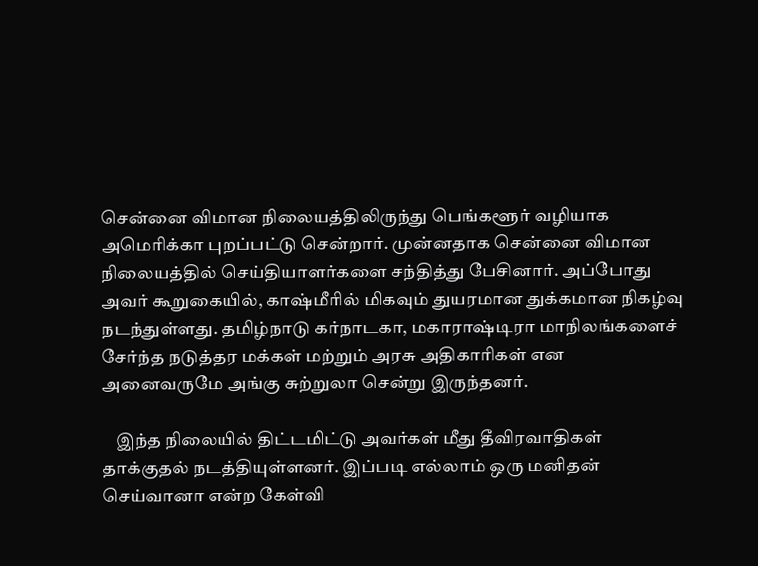சென்னை விமான நிலையத்திலிருந்து பெங்களூர் வழியாக அமெரிக்கா புறப்பட்டு சென்றார். முன்னதாக சென்னை விமான நிலையத்தில் செய்தியாளர்களை சந்தித்து பேசினார். அப்போது அவர் கூறுகையில், காஷ்மீரில் மிகவும் துயரமான துக்கமான நிகழ்வு நடந்துள்ளது. தமிழ்நாடு கர்நாடகா, மகாராஷ்டிரா மாநிலங்களைச் சேர்ந்த நடுத்தர மக்கள் மற்றும் அரசு அதிகாரிகள் என அனைவருமே அங்கு சுற்றுலா சென்று இருந்தனர்.

    இந்த நிலையில் திட்டமிட்டு அவர்கள் மீது தீவிரவாதிகள் தாக்குதல் நடத்தியுள்ளனர். இப்படி எல்லாம் ஒரு மனிதன் செய்வானா என்ற கேள்வி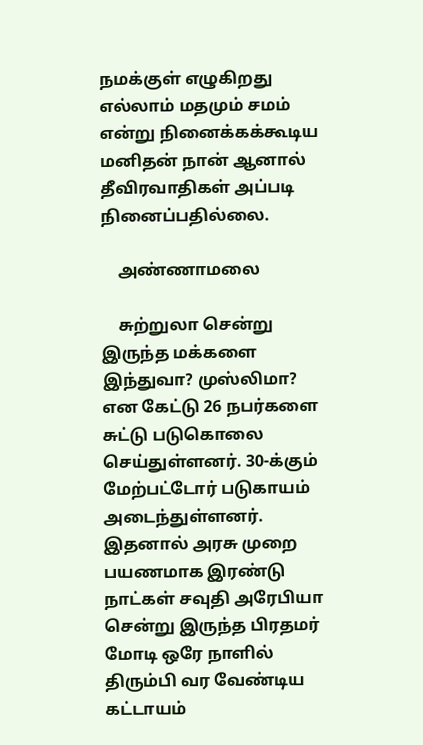நமக்குள் எழுகிறது எல்லாம் மதமும் சமம் என்று நினைக்கக்கூடிய மனிதன் நான் ஆனால் தீவிரவாதிகள் அப்படி நினைப்பதில்லை.

    அண்ணாமலை

    சுற்றுலா சென்று இருந்த மக்களை இந்துவா? முஸ்லிமா? என கேட்டு 26 நபர்களை சுட்டு படுகொலை செய்துள்ளனர். 30-க்கும் மேற்பட்டோர் படுகாயம் அடைந்துள்ளனர். இதனால் அரசு முறை பயணமாக இரண்டு நாட்கள் சவுதி அரேபியா சென்று இருந்த பிரதமர் மோடி ஒரே நாளில் திரும்பி வர வேண்டிய கட்டாயம்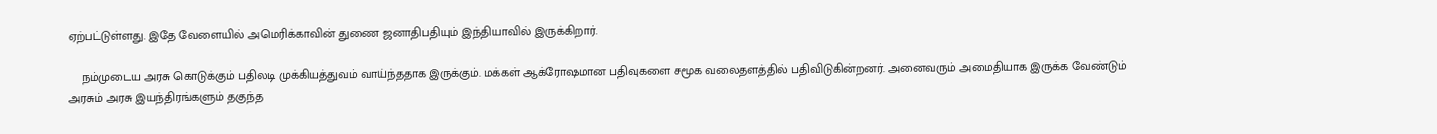ஏற்பட்டுள்ளது. இதே வேளையில் அமெரிக்காவின் துணை ஜனாதிபதியும் இந்தியாவில் இருக்கிறார்.

    நம்முடைய அரசு கொடுக்கும் பதிலடி முக்கியத்துவம் வாய்ந்ததாக இருக்கும். மக்கள் ஆக்ரோஷமான பதிவுகளை சமூக வலைதளத்தில் பதிவிடுகின்றனர். அனைவரும் அமைதியாக இருக்க வேண்டும் அரசும் அரசு இயந்திரங்களும் தகுந்த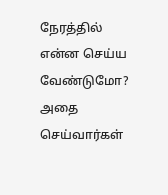நேரத்தில் என்ன செய்ய வேண்டுமோ? அதை செய்வார்கள்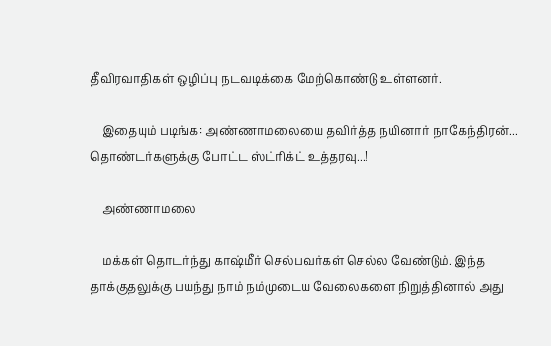தீவிரவாதிகள் ஒழிப்பு நடவடிக்கை மேற்கொண்டு உள்ளனர்.

    இதையும் படிங்க: அண்ணாமலையை தவிர்த்த நயினார் நாகேந்திரன்... தொண்டர்களுக்கு போட்ட ஸ்ட்ரிக்ட் உத்தரவு...!

    அண்ணாமலை

    மக்கள் தொடர்ந்து காஷ்மீர் செல்பவர்கள் செல்ல வேண்டும். இந்த தாக்குதலுக்கு பயந்து நாம் நம்முடைய வேலைகளை நிறுத்தினால் அது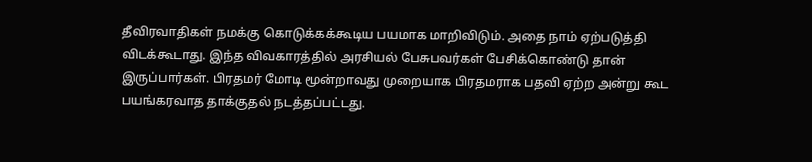தீவிரவாதிகள் நமக்கு கொடுக்கக்கூடிய பயமாக மாறிவிடும். அதை நாம் ஏற்படுத்தி விடக்கூடாது. இந்த விவகாரத்தில் அரசியல் பேசுபவர்கள் பேசிக்கொண்டு தான் இருப்பார்கள். பிரதமர் மோடி மூன்றாவது முறையாக பிரதமராக பதவி ஏற்ற அன்று கூட பயங்கரவாத தாக்குதல் நடத்தப்பட்டது.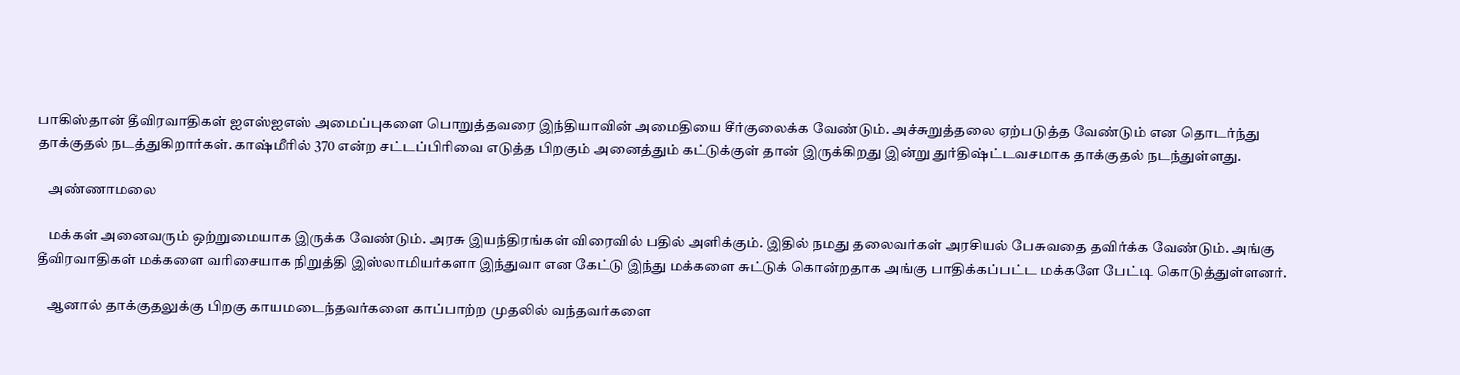பாகிஸ்தான் தீவிரவாதிகள் ஐஎஸ்ஐஎஸ் அமைப்புகளை பொறுத்தவரை இந்தியாவின் அமைதியை சீர்குலைக்க வேண்டும். அச்சுறுத்தலை ஏற்படுத்த வேண்டும் என தொடர்ந்து தாக்குதல் நடத்துகிறார்கள். காஷ்மீரில் 370 என்ற சட்டப்பிரிவை எடுத்த பிறகும் அனைத்தும் கட்டுக்குள் தான் இருக்கிறது இன்று துர்திஷ்ட்டவசமாக தாக்குதல் நடந்துள்ளது.

    அண்ணாமலை

    மக்கள் அனைவரும் ஒற்றுமையாக இருக்க வேண்டும். அரசு இயந்திரங்கள் விரைவில் பதில் அளிக்கும். இதில் நமது தலைவர்கள் அரசியல் பேசுவதை தவிர்க்க வேண்டும். அங்கு தீவிரவாதிகள் மக்களை வரிசையாக நிறுத்தி இஸ்லாமியர்களா இந்துவா என கேட்டு இந்து மக்களை சுட்டுக் கொன்றதாக அங்கு பாதிக்கப்பட்ட மக்களே பேட்டி கொடுத்துள்ளனர்.

    ஆனால் தாக்குதலுக்கு பிறகு காயமடைந்தவர்களை காப்பாற்ற முதலில் வந்தவர்களை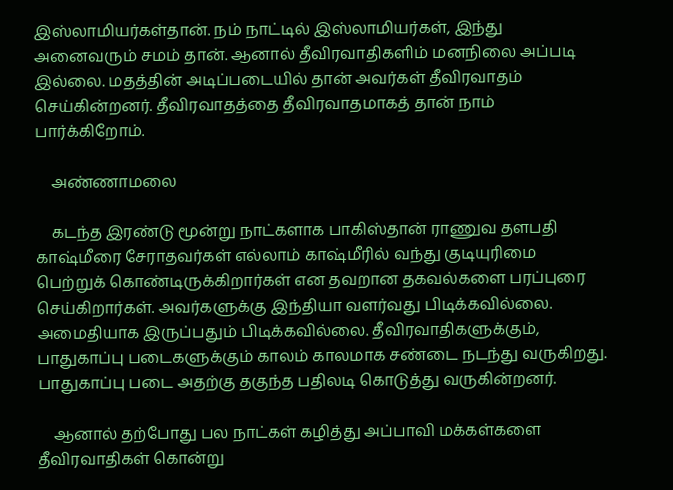இஸ்லாமியர்கள்தான். நம் நாட்டில் இஸ்லாமியர்கள், இந்து அனைவரும் சமம் தான். ஆனால் தீவிரவாதிகளிம் மனநிலை அப்படி இல்லை. மதத்தின் அடிப்படையில் தான் அவர்கள் தீவிரவாதம் செய்கின்றனர். தீவிரவாதத்தை தீவிரவாதமாகத் தான் நாம் பார்க்கிறோம்.

    அண்ணாமலை

    கடந்த இரண்டு மூன்று நாட்களாக பாகிஸ்தான் ராணுவ தளபதி காஷ்மீரை சேராதவர்கள் எல்லாம் காஷ்மீரில் வந்து குடியுரிமை பெற்றுக் கொண்டிருக்கிறார்கள் என தவறான தகவல்களை பரப்புரை செய்கிறார்கள். அவர்களுக்கு இந்தியா வளர்வது பிடிக்கவில்லை. அமைதியாக இருப்பதும் பிடிக்கவில்லை. தீவிரவாதிகளுக்கும், பாதுகாப்பு படைகளுக்கும் காலம் காலமாக சண்டை நடந்து வருகிறது. பாதுகாப்பு படை அதற்கு தகுந்த பதிலடி கொடுத்து வருகின்றனர்.

    ஆனால் தற்போது பல நாட்கள் கழித்து அப்பாவி மக்கள்களை தீவிரவாதிகள் கொன்று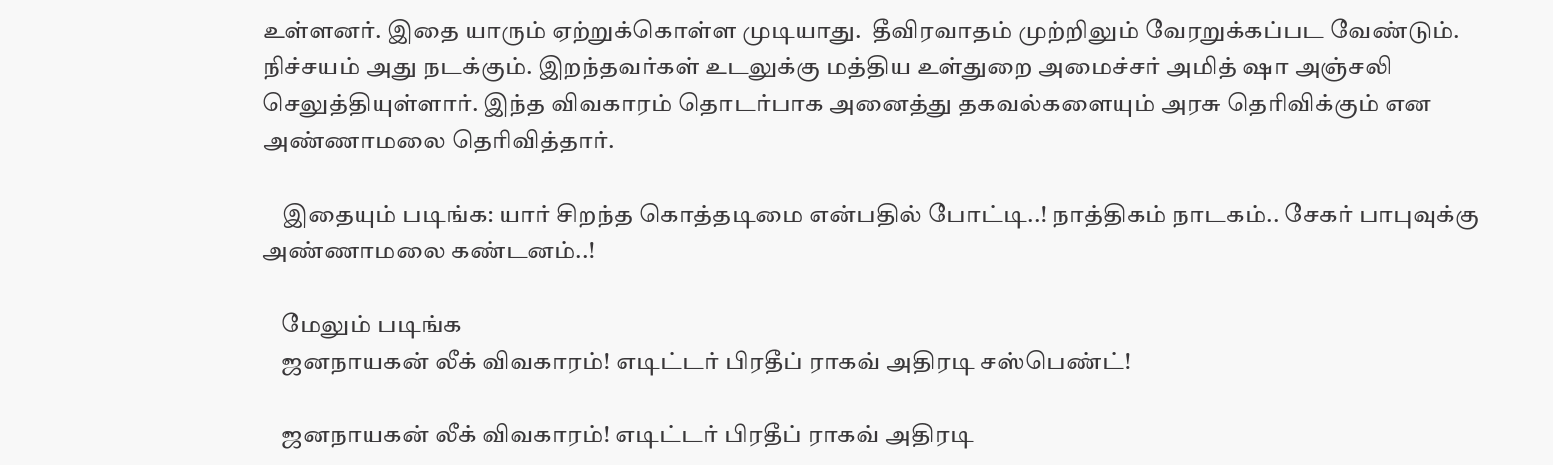உள்ளனர். இதை யாரும் ஏற்றுக்கொள்ள முடியாது.  தீவிரவாதம் முற்றிலும் வேரறுக்கப்பட வேண்டும். நிச்சயம் அது நடக்கும். இறந்தவர்கள் உடலுக்கு மத்திய உள்துறை அமைச்சர் அமித் ஷா அஞ்சலி செலுத்தியுள்ளார். இந்த விவகாரம் தொடர்பாக அனைத்து தகவல்களையும் அரசு தெரிவிக்கும் என அண்ணாமலை தெரிவித்தார்.

    இதையும் படிங்க: யார் சிறந்த கொத்தடிமை என்பதில் போட்டி..! நாத்திகம் நாடகம்.. சேகர் பாபுவுக்கு அண்ணாமலை கண்டனம்..!

    மேலும் படிங்க
    ஜனநாயகன் லீக் விவகாரம்! எடிட்டர் பிரதீப் ராகவ் அதிரடி சஸ்பெண்ட்!

    ஜனநாயகன் லீக் விவகாரம்! எடிட்டர் பிரதீப் ராகவ் அதிரடி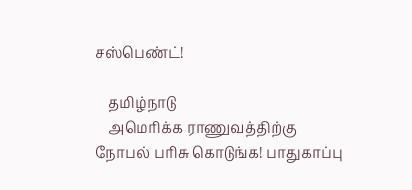சஸ்பெண்ட்!

    தமிழ்நாடு
    அமெரிக்க ராணுவத்திற்கு நோபல் பரிசு கொடுங்க! பாதுகாப்பு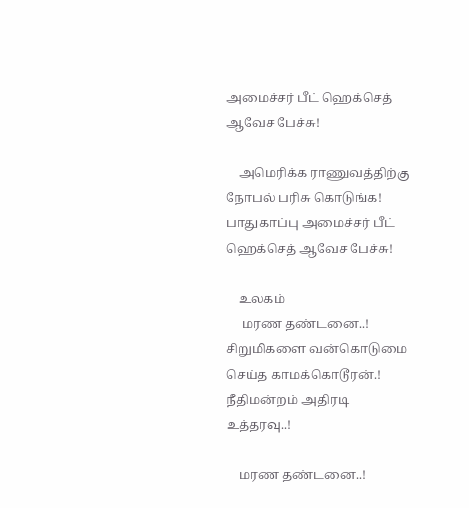அமைச்சர் பீட் ஹெக்செத் ஆவேச பேச்சு!

    அமெரிக்க ராணுவத்திற்கு நோபல் பரிசு கொடுங்க! பாதுகாப்பு அமைச்சர் பீட் ஹெக்செத் ஆவேச பேச்சு!

    உலகம்
     மரண தண்டனை..! சிறுமிகளை வன்கொடுமை செய்த காமக்கொடூரன்.! நீதிமன்றம் அதிரடி உத்தரவு..!

    மரண தண்டனை..!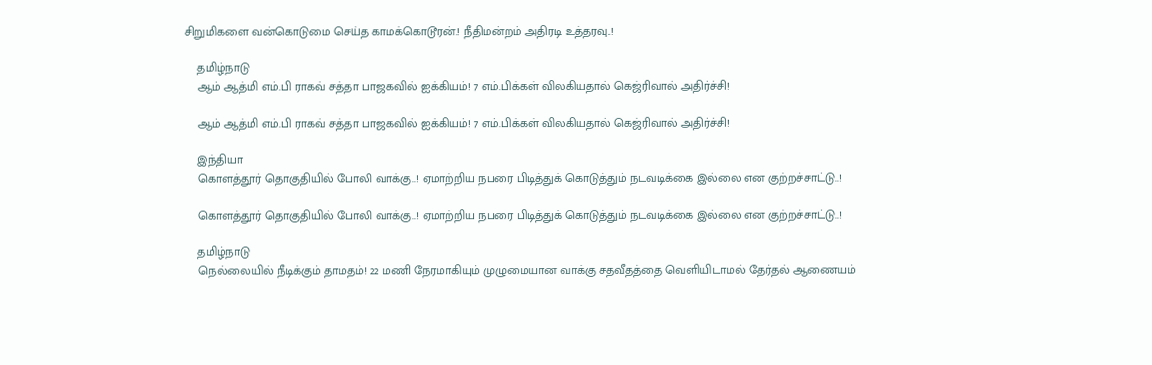சிறுமிகளை வன்கொடுமை செய்த காமக்கொடூரன்.! நீதிமன்றம் அதிரடி உத்தரவு..!

    தமிழ்நாடு
    ஆம் ஆத்மி எம்.பி ராகவ் சத்தா பாஜகவில் ஐக்கியம்! 7 எம்.பிக்கள் விலகியதால் கெஜ்ரிவால் அதிர்ச்சி!

    ஆம் ஆத்மி எம்.பி ராகவ் சத்தா பாஜகவில் ஐக்கியம்! 7 எம்.பிக்கள் விலகியதால் கெஜ்ரிவால் அதிர்ச்சி!

    இந்தியா
    கொளத்தூர் தொகுதியில் போலி வாக்கு..! ஏமாற்றிய நபரை பிடித்துக் கொடுத்தும் நடவடிக்கை இல்லை என குற்றச்சாட்டு..!

    கொளத்தூர் தொகுதியில் போலி வாக்கு..! ஏமாற்றிய நபரை பிடித்துக் கொடுத்தும் நடவடிக்கை இல்லை என குற்றச்சாட்டு..!

    தமிழ்நாடு
    நெல்லையில் நீடிக்கும் தாமதம்! 22 மணி நேரமாகியும் முழுமையான வாக்கு சதவீதத்தை வெளியிடாமல் தேர்தல் ஆணையம்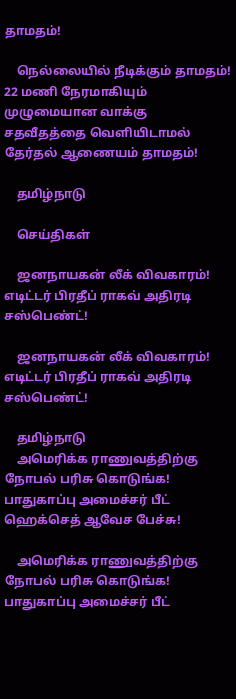தாமதம்!

    நெல்லையில் நீடிக்கும் தாமதம்! 22 மணி நேரமாகியும் முழுமையான வாக்கு சதவீதத்தை வெளியிடாமல் தேர்தல் ஆணையம் தாமதம்!

    தமிழ்நாடு

    செய்திகள்

    ஜனநாயகன் லீக் விவகாரம்! எடிட்டர் பிரதீப் ராகவ் அதிரடி சஸ்பெண்ட்!

    ஜனநாயகன் லீக் விவகாரம்! எடிட்டர் பிரதீப் ராகவ் அதிரடி சஸ்பெண்ட்!

    தமிழ்நாடு
    அமெரிக்க ராணுவத்திற்கு நோபல் பரிசு கொடுங்க! பாதுகாப்பு அமைச்சர் பீட் ஹெக்செத் ஆவேச பேச்சு!

    அமெரிக்க ராணுவத்திற்கு நோபல் பரிசு கொடுங்க! பாதுகாப்பு அமைச்சர் பீட்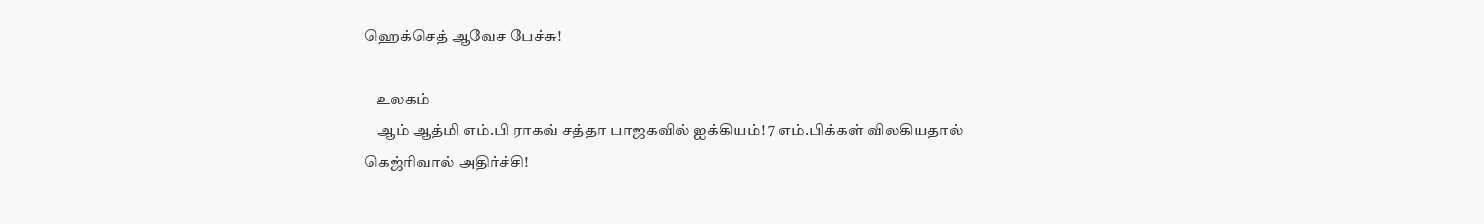ஹெக்செத் ஆவேச பேச்சு!

    உலகம்
    ஆம் ஆத்மி எம்.பி ராகவ் சத்தா பாஜகவில் ஐக்கியம்! 7 எம்.பிக்கள் விலகியதால் கெஜ்ரிவால் அதிர்ச்சி!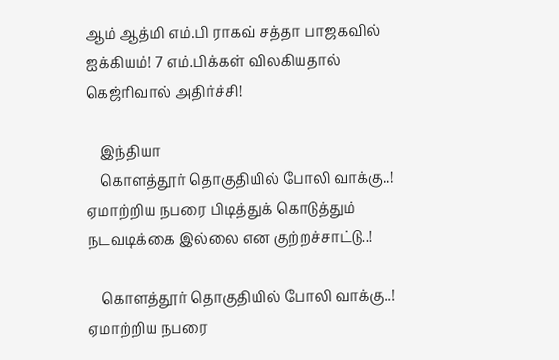ஆம் ஆத்மி எம்.பி ராகவ் சத்தா பாஜகவில் ஐக்கியம்! 7 எம்.பிக்கள் விலகியதால் கெஜ்ரிவால் அதிர்ச்சி!

    இந்தியா
    கொளத்தூர் தொகுதியில் போலி வாக்கு..! ஏமாற்றிய நபரை பிடித்துக் கொடுத்தும் நடவடிக்கை இல்லை என குற்றச்சாட்டு..!

    கொளத்தூர் தொகுதியில் போலி வாக்கு..! ஏமாற்றிய நபரை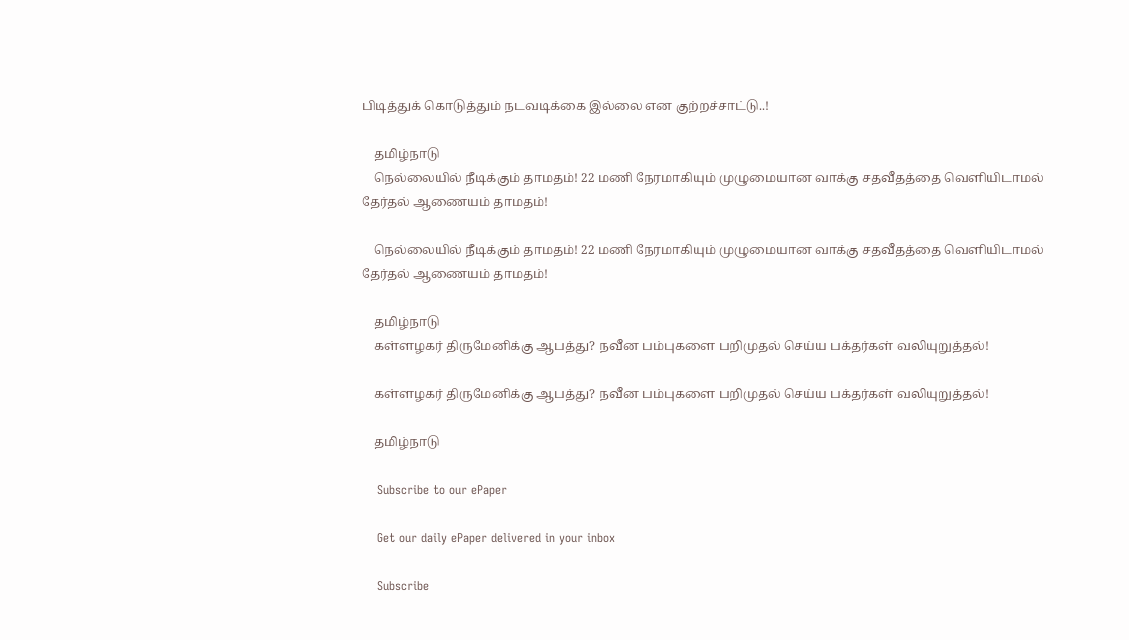பிடித்துக் கொடுத்தும் நடவடிக்கை இல்லை என குற்றச்சாட்டு..!

    தமிழ்நாடு
    நெல்லையில் நீடிக்கும் தாமதம்! 22 மணி நேரமாகியும் முழுமையான வாக்கு சதவீதத்தை வெளியிடாமல் தேர்தல் ஆணையம் தாமதம்!

    நெல்லையில் நீடிக்கும் தாமதம்! 22 மணி நேரமாகியும் முழுமையான வாக்கு சதவீதத்தை வெளியிடாமல் தேர்தல் ஆணையம் தாமதம்!

    தமிழ்நாடு
    கள்ளழகர் திருமேனிக்கு ஆபத்து? நவீன பம்புகளை பறிமுதல் செய்ய பக்தர்கள் வலியுறுத்தல்!

    கள்ளழகர் திருமேனிக்கு ஆபத்து? நவீன பம்புகளை பறிமுதல் செய்ய பக்தர்கள் வலியுறுத்தல்!

    தமிழ்நாடு

    Subscribe to our ePaper

    Get our daily ePaper delivered in your inbox

    Subscribe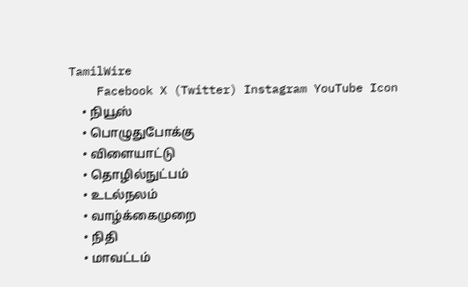TamilWire
    Facebook X (Twitter) Instagram YouTube Icon
    • நியூஸ்
    • பொழுதுபோக்கு
    • விளையாட்டு
    • தொழில்நுட்பம்
    • உடல்நலம்
    • வாழ்க்கைமுறை
    • நிதி
    • மாவட்டம்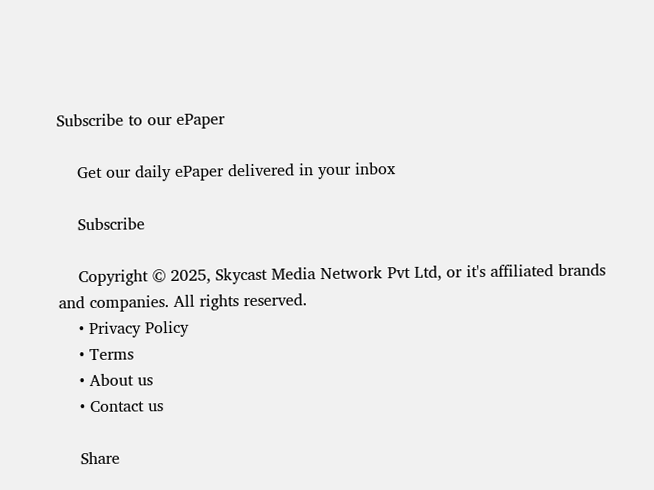Subscribe to our ePaper

    Get our daily ePaper delivered in your inbox

    Subscribe

    Copyright © 2025, Skycast Media Network Pvt Ltd, or it's affiliated brands and companies. All rights reserved.
    • Privacy Policy
    • Terms
    • About us
    • Contact us

    Share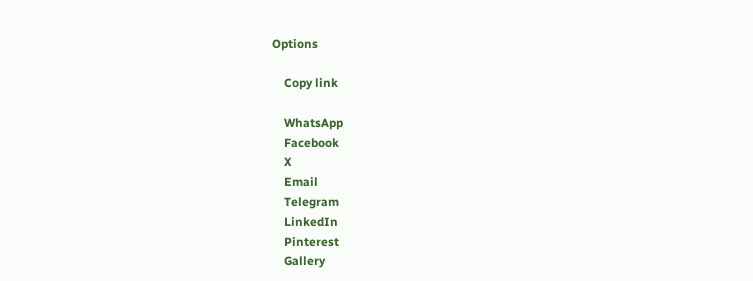Options

    Copy link

    WhatsApp
    Facebook
    X
    Email
    Telegram
    LinkedIn
    Pinterest
    Gallery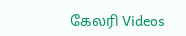கேலரி Videos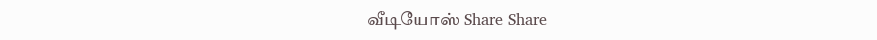வீடியோஸ் Share Share